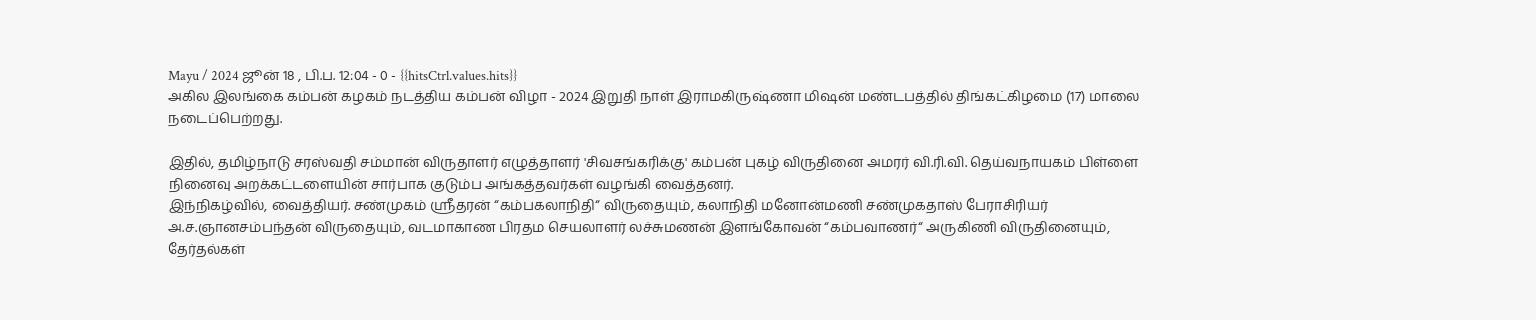Mayu / 2024 ஜூன் 18 , பி.ப. 12:04 - 0 - {{hitsCtrl.values.hits}}
அகில இலங்கை கம்பன் கழகம் நடத்திய கம்பன் விழா - 2024 இறுதி நாள் இராமகிருஷ்ணா மிஷன் மண்டபத்தில் திங்கட்கிழமை (17) மாலை நடைப்பெற்றது.

இதில், தமிழ்நாடு சரஸ்வதி சம்மான் விருதாளர் எழுத்தாளர் 'சிவசங்கரிக்கு' கம்பன் புகழ் விருதினை அமரர் வி.ரி.வி. தெய்வநாயகம் பிள்ளை நினைவு அறக்கட்டளையின் சார்பாக குடும்ப அங்கத்தவர்கள் வழங்கி வைத்தனர்.
இந்நிகழ்வில், வைத்தியர். சண்முகம் ஸ்ரீதரன் “கம்பகலாநிதி“ விருதையும், கலாநிதி மனோன்மணி சண்முகதாஸ் பேராசிரியர் அ.ச.ஞானசம்பந்தன் விருதையும், வடமாகாண பிரதம செயலாளர் லச்சுமணன் இளங்கோவன் “கம்பவாணர்“ அருகிணி விருதினையும், தேர்தல்கள்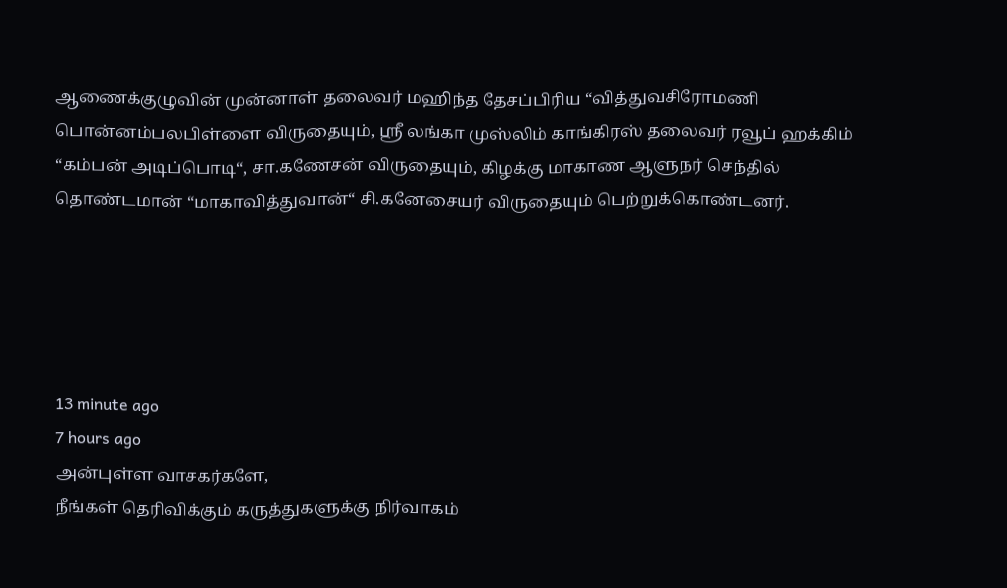ஆணைக்குழுவின் முன்னாள் தலைவர் மஹிந்த தேசப்பிரிய “வித்துவசிரோமணி பொன்னம்பலபிள்ளை விருதையும், ஸ்ரீ லங்கா முஸ்லிம் காங்கிரஸ் தலைவர் ரவூப் ஹக்கிம் “கம்பன் அடிப்பொடி“, சா.கணேசன் விருதையும், கிழக்கு மாகாண ஆளுநர் செந்தில் தொண்டமான் “மாகாவித்துவான்“ சி.கனேசையர் விருதையும் பெற்றுக்கொண்டனர்.





13 minute ago
7 hours ago
அன்புள்ள வாசகர்களே,
நீங்கள் தெரிவிக்கும் கருத்துகளுக்கு நிர்வாகம்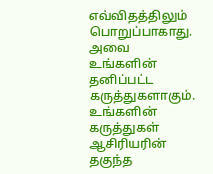எவ்விதத்திலும் பொறுப்பாகாது. அவை உங்களின் தனிப்பட்ட கருத்துகளாகும். உங்களின் கருத்துகள் ஆசிரியரின் தகுந்த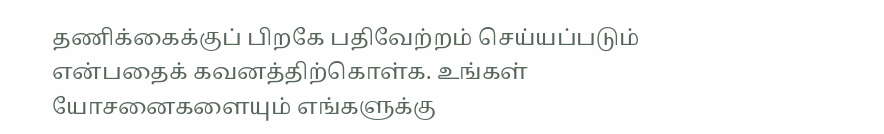தணிக்கைக்குப் பிறகே பதிவேற்றம் செய்யப்படும் என்பதைக் கவனத்திற்கொள்க. உங்கள் யோசனைகளையும் எங்களுக்கு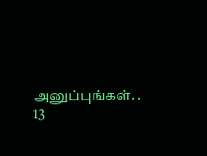அனுப்புங்கள். .
13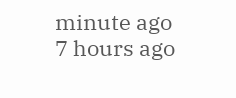minute ago
7 hours ago